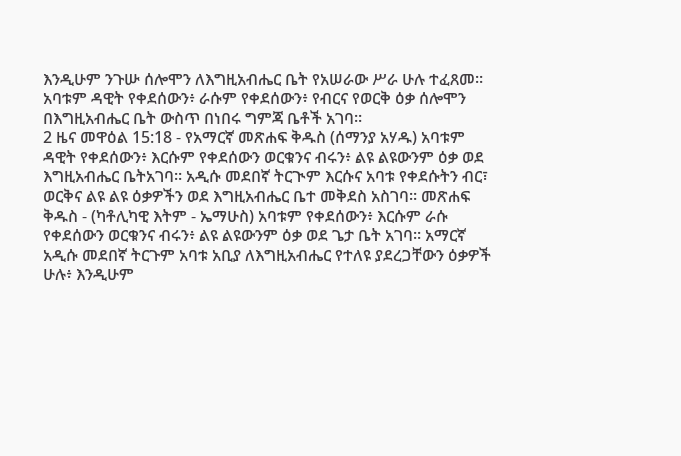እንዲሁም ንጉሡ ሰሎሞን ለእግዚአብሔር ቤት የአሠራው ሥራ ሁሉ ተፈጸመ። አባቱም ዳዊት የቀደሰውን፥ ራሱም የቀደሰውን፥ የብርና የወርቅ ዕቃ ሰሎሞን በእግዚአብሔር ቤት ውስጥ በነበሩ ግምጃ ቤቶች አገባ።
2 ዜና መዋዕል 15:18 - የአማርኛ መጽሐፍ ቅዱስ (ሰማንያ አሃዱ) አባቱም ዳዊት የቀደሰውን፥ እርሱም የቀደሰውን ወርቁንና ብሩን፥ ልዩ ልዩውንም ዕቃ ወደ እግዚአብሔር ቤትአገባ። አዲሱ መደበኛ ትርጒም እርሱና አባቱ የቀደሱትን ብር፣ ወርቅና ልዩ ልዩ ዕቃዎችን ወደ እግዚአብሔር ቤተ መቅደስ አስገባ። መጽሐፍ ቅዱስ - (ካቶሊካዊ እትም - ኤማሁስ) አባቱም የቀደሰውን፥ እርሱም ራሱ የቀደሰውን ወርቁንና ብሩን፥ ልዩ ልዩውንም ዕቃ ወደ ጌታ ቤት አገባ። አማርኛ አዲሱ መደበኛ ትርጉም አባቱ አቢያ ለእግዚአብሔር የተለዩ ያደረጋቸውን ዕቃዎች ሁሉ፥ እንዲሁም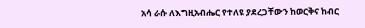አሳ ራሱ ለእግዚአብሔር የተለዩ ያደረጋቸውን ከወርቅና ከብር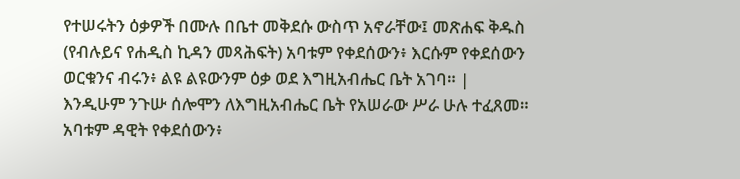የተሠሩትን ዕቃዎች በሙሉ በቤተ መቅደሱ ውስጥ አኖራቸው፤ መጽሐፍ ቅዱስ (የብሉይና የሐዲስ ኪዳን መጻሕፍት) አባቱም የቀደሰውን፥ እርሱም የቀደሰውን ወርቁንና ብሩን፥ ልዩ ልዩውንም ዕቃ ወደ እግዚአብሔር ቤት አገባ። |
እንዲሁም ንጉሡ ሰሎሞን ለእግዚአብሔር ቤት የአሠራው ሥራ ሁሉ ተፈጸመ። አባቱም ዳዊት የቀደሰውን፥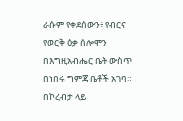ራሱም የቀደሰውን፥ የብርና የወርቅ ዕቃ ሰሎሞን በእግዚአብሔር ቤት ውስጥ በነበሩ ግምጃ ቤቶች አገባ።
በኮረብታ ላይ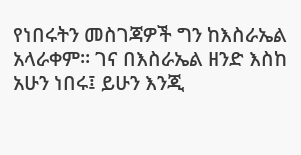የነበሩትን መስገጃዎች ግን ከእስራኤል አላራቀም። ገና በእስራኤል ዘንድ እስከ አሁን ነበሩ፤ ይሁን እንጂ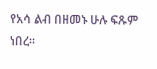የአሳ ልብ በዘመኑ ሁሉ ፍጹም ነበረ።